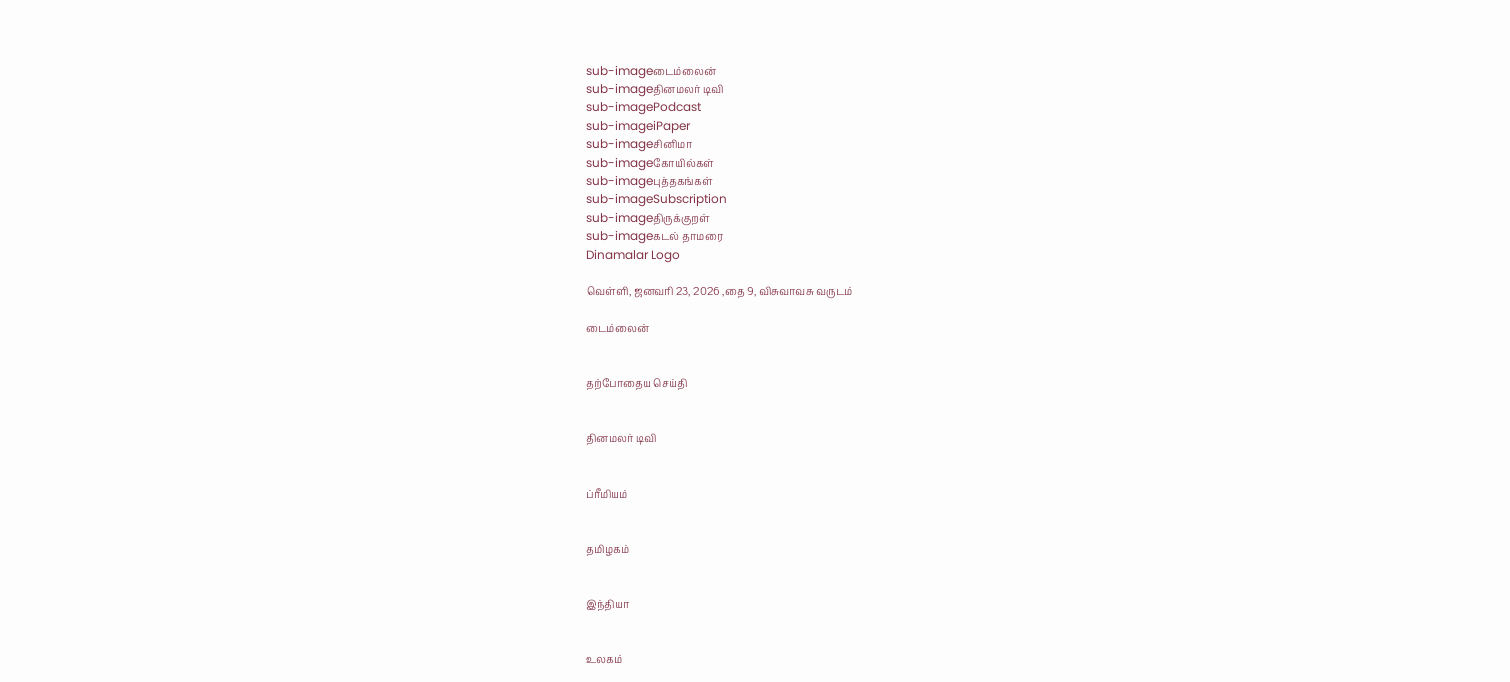sub-imageடைம்லைன்
sub-imageதினமலர் டிவி
sub-imagePodcast
sub-imageiPaper
sub-imageசினிமா
sub-imageகோயில்கள்
sub-imageபுத்தகங்கள்
sub-imageSubscription
sub-imageதிருக்குறள்
sub-imageகடல் தாமரை
Dinamalar Logo

வெள்ளி, ஜனவரி 23, 2026 ,தை 9, விசுவாவசு வருடம்

டைம்லைன்


தற்போதைய செய்தி


தினமலர் டிவி


ப்ரீமியம்


தமிழகம்


இந்தியா


உலகம்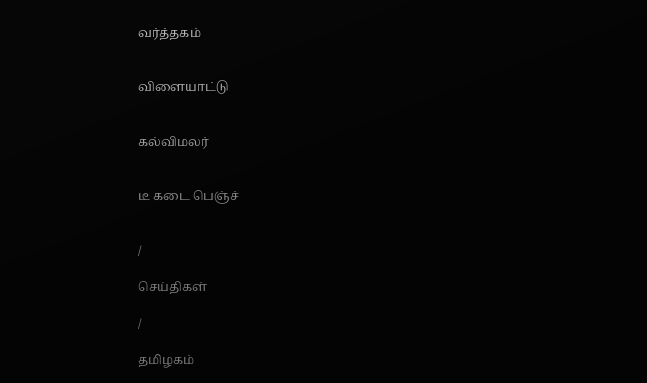வர்த்தகம்


விளையாட்டு


கல்விமலர்


டீ கடை பெஞ்ச்


/

செய்திகள்

/

தமிழகம்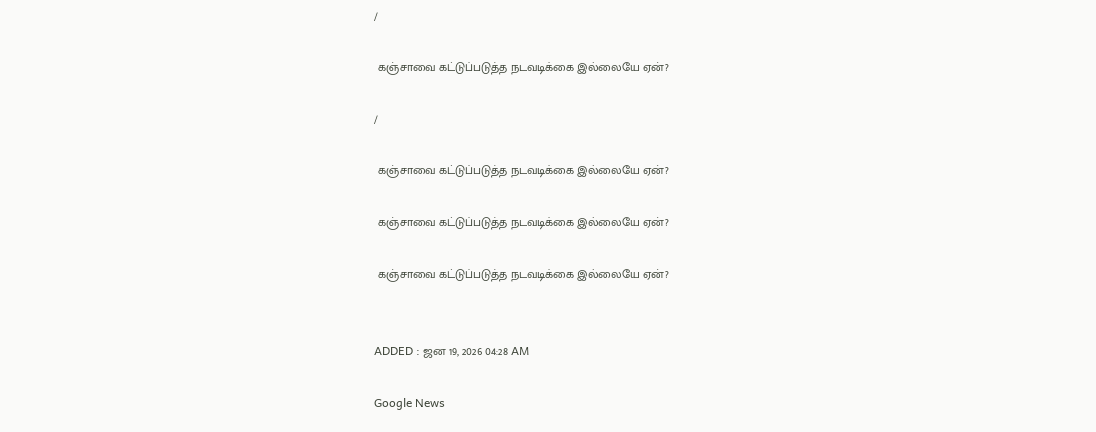/

 கஞ்சாவை கட்டுப்படுத்த நடவடிக்கை இல்லையே ஏன்?

/

 கஞ்சாவை கட்டுப்படுத்த நடவடிக்கை இல்லையே ஏன்?

 கஞ்சாவை கட்டுப்படுத்த நடவடிக்கை இல்லையே ஏன்?

 கஞ்சாவை கட்டுப்படுத்த நடவடிக்கை இல்லையே ஏன்?


ADDED : ஜன 19, 2026 04:28 AM

Google News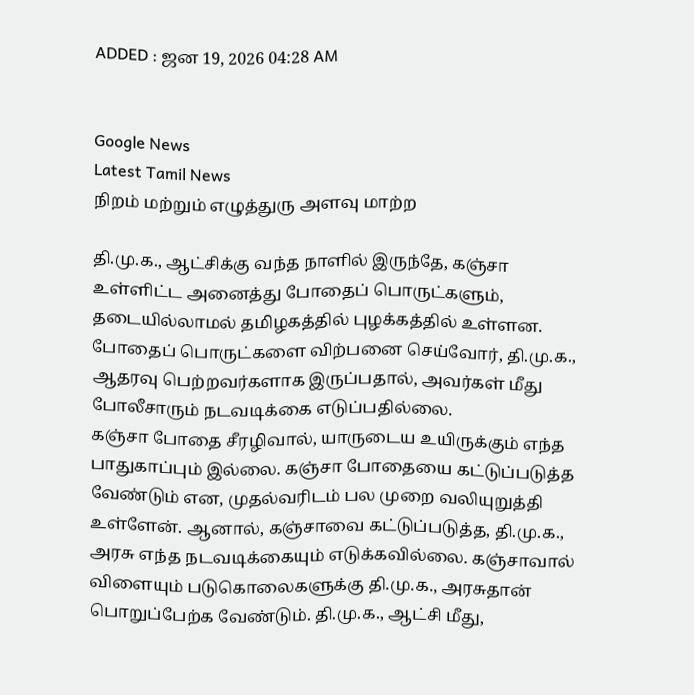ADDED : ஜன 19, 2026 04:28 AM


Google News
Latest Tamil News
நிறம் மற்றும் எழுத்துரு அளவு மாற்ற

தி.மு.க., ஆட்சிக்கு வந்த நாளில் இருந்தே, கஞ்சா உள்ளிட்ட அனைத்து போதைப் பொருட்களும், தடையில்லாமல் தமிழகத்தில் புழக்கத்தில் உள்ளன. போதைப் பொருட்களை விற்பனை செய்வோர், தி.மு.க., ஆதரவு பெற்றவர்களாக இருப்பதால், அவர்கள் மீது போலீசாரும் நடவடிக்கை எடுப்பதில்லை.
கஞ்சா போதை சீரழிவால், யாருடைய உயிருக்கும் எந்த பாதுகாப்பும் இல்லை. கஞ்சா போதையை கட்டுப்படுத்த வேண்டும் என, முதல்வரிடம் பல முறை வலியுறுத்தி உள்ளேன். ஆனால், கஞ்சாவை கட்டுப்படுத்த, தி.மு.க., அரசு எந்த நடவடிக்கையும் எடுக்கவில்லை. கஞ்சாவால் விளையும் படுகொலைகளுக்கு தி.மு.க., அரசுதான் பொறுப்பேற்க வேண்டும். தி.மு.க., ஆட்சி மீது,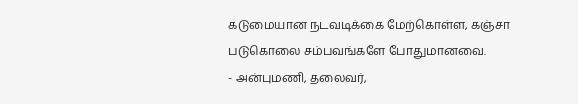கடுமையான நடவடிக்கை மேற்கொள்ள, கஞ்சா படுகொலை சம்பவங்களே போதுமானவை.
- அன்புமணி, தலைவர்,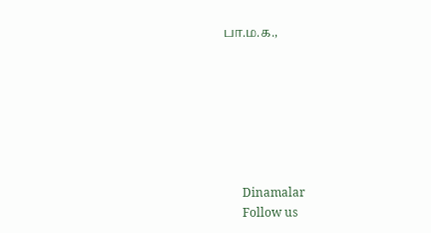பா.ம.க.,







      Dinamalar
      Follow us